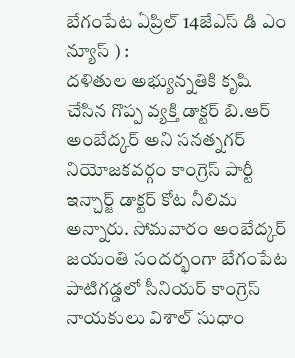బేగంపేట ఏప్రిల్ 14జేఎస్ డి ఎం న్యూస్ ) :
దళితుల అభ్యున్నతికి కృషి చేసిన గొప్ప వ్యక్తి డాక్టర్ బి.ఆర్ అంబేద్కర్ అని సనత్నగర్ నియోజకవర్గం కాంగ్రెస్ పార్టీ ఇన్చార్జ్ డాక్టర్ కోట నీలిమ అన్నారు. సోమవారం అంబేద్కర్ జయంతి సందర్భంగా బేగంపేట పాటిగడ్డలో సీనియర్ కాంగ్రెస్ నాయకులు విశాల్ సుధాం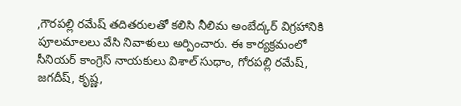,గౌరపల్లి రమేష్ తదితరులతో కలిసి నీలిమ అంబేద్కర్ విగ్రహానికి పూలమాలలు వేసి నివాళులు అర్పించారు. ఈ కార్యక్రమంలో సీనియర్ కాంగ్రెస్ నాయకులు విశాల్ సుధాం, గోరపల్లి రమేష్, జగదీష్, కృష్ణ,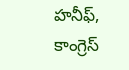హనీఫ్, కాంగ్రెస్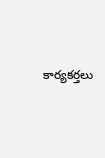కార్యకర్తలు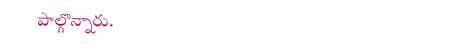పాల్గొన్నారు.